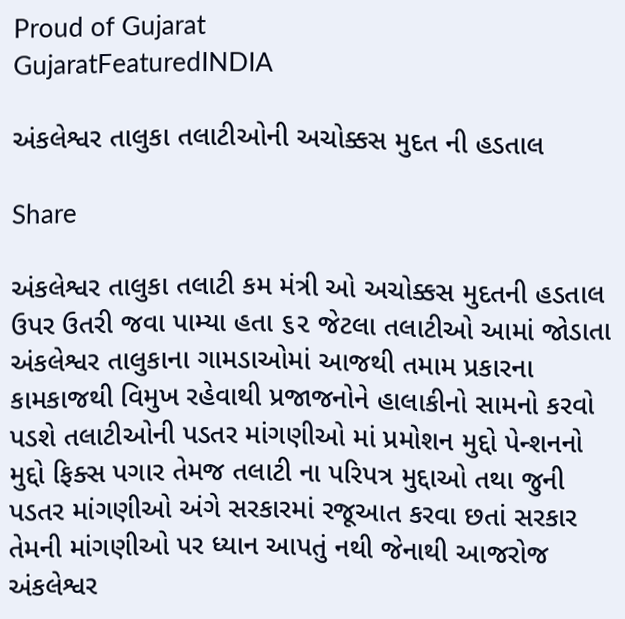Proud of Gujarat
GujaratFeaturedINDIA

અંકલેશ્વર તાલુકા તલાટીઓની અચોક્કસ મુદત ની હડતાલ

Share

અંકલેશ્વર તાલુકા તલાટી કમ મંત્રી ઓ અચોક્કસ મુદતની હડતાલ ઉપર ઉતરી જવા પામ્યા હતા ૬૨ જેટલા તલાટીઓ આમાં જોડાતા અંકલેશ્વર તાલુકાના ગામડાઓમાં આજથી તમામ પ્રકારના કામકાજથી વિમુખ રહેવાથી પ્રજાજનોને હાલાકીનો સામનો કરવો પડશે તલાટીઓની પડતર માંગણીઓ માં પ્રમોશન મુદ્દો પેન્શનનો મુદ્દો ફિક્સ પગાર તેમજ તલાટી ના પરિપત્ર મુદ્દાઓ તથા જુની પડતર માંગણીઓ અંગે સરકારમાં રજૂઆત કરવા છતાં સરકાર તેમની માંગણીઓ પર ધ્યાન આપતું નથી જેનાથી આજરોજ અંકલેશ્વર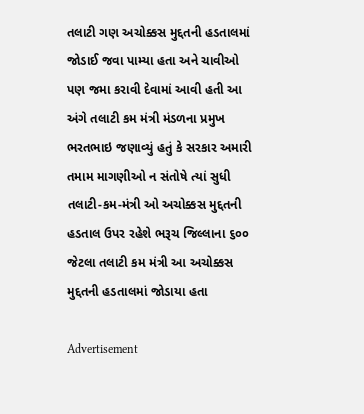તલાટી ગણ અચોક્કસ મુદ્દતની હડતાલમાં જોડાઈ જવા પામ્યા હતા અને ચાવીઓ પણ જમા કરાવી દેવામાં આવી હતી આ અંગે તલાટી કમ મંત્રી મંડળના પ્રમુખ ભરતભાઇ જણાવ્યું હતું કે સરકાર અમારી તમામ માગણીઓ ન સંતોષે ત્યાં સુધી તલાટી-કમ-મંત્રી ઓ અચોક્કસ મુદ્દતની હડતાલ ઉપર રહેશે ભરૂચ જિલ્લાના ૬૦૦ જેટલા તલાટી કમ મંત્રી આ અચોક્કસ મુદ્દતની હડતાલમાં જોડાયા હતા

Advertisement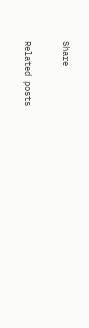Share

Related posts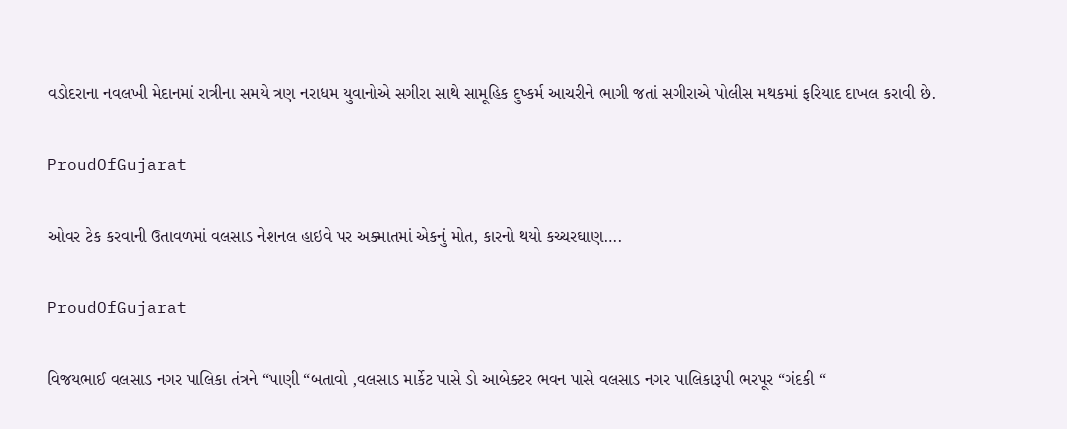વડોદરાના નવલખી મેદાનમાં રાત્રીના સમયે ત્રણ નરાધમ યુવાનોએ સગીરા સાથે સામૂહિક દુષ્કર્મ આચરીને ભાગી જતાં સગીરાએ પોલીસ મથકમાં ફરિયાદ દાખલ કરાવી છે.

ProudOfGujarat

ઓવર ટેક કરવાની ઉતાવળમાં વલસાડ નેશનલ હાઇવે પર અક્માતમાં એકનું મોત, કારનો થયો કચ્ચરઘાણ….

ProudOfGujarat

વિજયભાઈ વલસાડ નગર પાલિકા તંત્રને “પાણી “બતાવો ,વલસાડ માર્કેટ પાસે ડો આબેક્ટર ભવન પાસે વલસાડ નગર પાલિકારૂપી ભરપૂર “ગંદકી “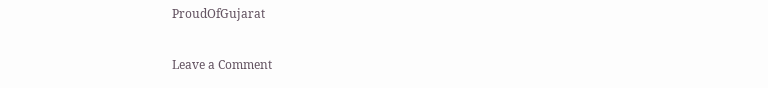ProudOfGujarat

Leave a Comment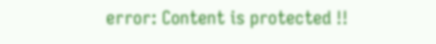error: Content is protected !!